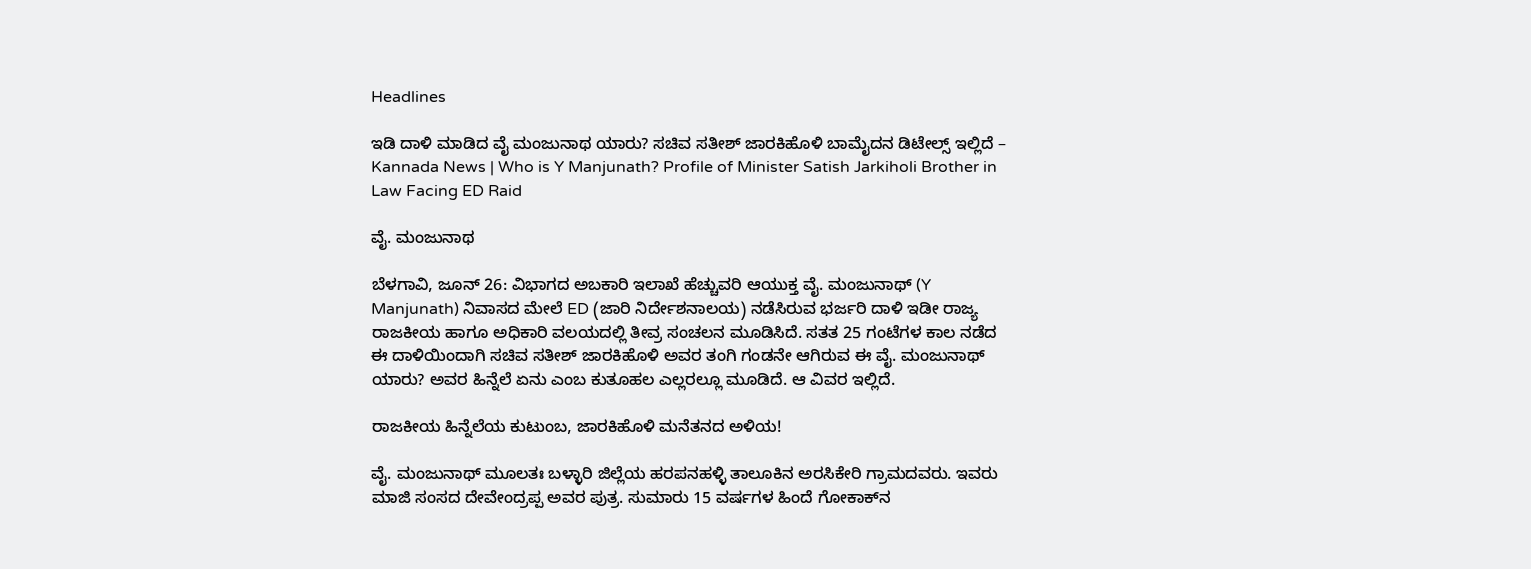Headlines

ಇಡಿ ದಾಳಿ ಮಾಡಿದ ವೈ ಮಂಜುನಾಥ ಯಾರು? ಸಚಿವ ಸತೀಶ್ ಜಾರಕಿಹೊಳಿ ಬಾಮೈದನ ಡಿಟೇಲ್ಸ್ ಇಲ್ಲಿದೆ – Kannada News | Who is Y Manjunath? Profile of Minister Satish Jarkiholi Brother in Law Facing ED Raid

ವೈ. ಮಂಜುನಾಥ

ಬೆಳಗಾವಿ, ಜೂನ್ 26: ವಿಭಾಗದ ಅಬಕಾರಿ ಇಲಾಖೆ ಹೆಚ್ಚುವರಿ ಆಯುಕ್ತ ವೈ. ಮಂಜುನಾಥ್ (Y Manjunath) ನಿವಾಸದ ಮೇಲೆ ED (ಜಾರಿ ನಿರ್ದೇಶನಾಲಯ) ನಡೆಸಿರುವ ಭರ್ಜರಿ ದಾಳಿ ಇಡೀ ರಾಜ್ಯ ರಾಜಕೀಯ ಹಾಗೂ ಅಧಿಕಾರಿ ವಲಯದಲ್ಲಿ ತೀವ್ರ ಸಂಚಲನ ಮೂಡಿಸಿದೆ. ಸತತ 25 ಗಂಟೆಗಳ ಕಾಲ ನಡೆದ ಈ ದಾಳಿಯಿಂದಾಗಿ ಸಚಿವ ಸತೀಶ್ ಜಾರಕಿಹೊಳಿ ಅವರ ತಂಗಿ ಗಂಡನೇ ಆಗಿರುವ ಈ ವೈ. ಮಂಜುನಾಥ್ ಯಾರು? ಅವರ ಹಿನ್ನೆಲೆ ಏನು ಎಂಬ ಕುತೂಹಲ ಎಲ್ಲರಲ್ಲೂ ಮೂಡಿದೆ. ಆ ವಿವರ ಇಲ್ಲಿದೆ.

ರಾಜಕೀಯ ಹಿನ್ನೆಲೆಯ ಕುಟುಂಬ, ಜಾರಕಿಹೊಳಿ ಮನೆತನದ ಅಳಿಯ!

ವೈ. ಮಂಜುನಾಥ್ ಮೂಲತಃ ಬಳ್ಳಾರಿ ಜಿಲ್ಲೆಯ ಹರಪನಹಳ್ಳಿ ತಾಲೂಕಿನ ಅರಸಿಕೇರಿ ಗ್ರಾಮದವರು. ಇವರು ಮಾಜಿ ಸಂಸದ ದೇವೇಂದ್ರಪ್ಪ ಅವರ ಪುತ್ರ. ಸುಮಾರು 15 ವರ್ಷಗಳ ಹಿಂದೆ ಗೋಕಾಕ್‌ನ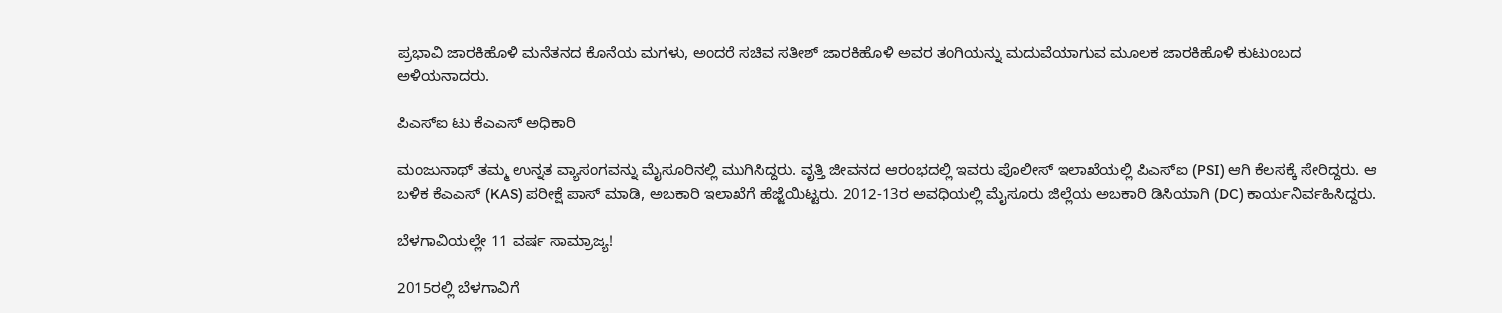ಪ್ರಭಾವಿ ಜಾರಕಿಹೊಳಿ ಮನೆತನದ ಕೊನೆಯ ಮಗಳು, ಅಂದರೆ ಸಚಿವ ಸತೀಶ್ ಜಾರಕಿಹೊಳಿ ಅವರ ತಂಗಿಯನ್ನು ಮದುವೆಯಾಗುವ ಮೂಲಕ ಜಾರಕಿಹೊಳಿ ಕುಟುಂಬದ ಅಳಿಯನಾದರು.

ಪಿಎಸ್ಐ ಟು ಕೆಎಎಸ್ ಅಧಿಕಾರಿ

ಮಂಜುನಾಥ್ ತಮ್ಮ ಉನ್ನತ ವ್ಯಾಸಂಗವನ್ನು ಮೈಸೂರಿನಲ್ಲಿ ಮುಗಿಸಿದ್ದರು. ವೃತ್ತಿ ಜೀವನದ ಆರಂಭದಲ್ಲಿ ಇವರು ಪೊಲೀಸ್ ಇಲಾಖೆಯಲ್ಲಿ ಪಿಎಸ್ಐ (PSI) ಆಗಿ ಕೆಲಸಕ್ಕೆ ಸೇರಿದ್ದರು. ಆ ಬಳಿಕ ಕೆಎಎಸ್ (KAS) ಪರೀಕ್ಷೆ ಪಾಸ್ ಮಾಡಿ, ಅಬಕಾರಿ ಇಲಾಖೆಗೆ ಹೆಜ್ಜೆಯಿಟ್ಟರು. 2012-13ರ ಅವಧಿಯಲ್ಲಿ ಮೈಸೂರು ಜಿಲ್ಲೆಯ ಅಬಕಾರಿ ಡಿಸಿಯಾಗಿ (DC) ಕಾರ್ಯನಿರ್ವಹಿಸಿದ್ದರು.

ಬೆಳಗಾವಿಯಲ್ಲೇ 11 ವರ್ಷ ಸಾಮ್ರಾಜ್ಯ!

2015ರಲ್ಲಿ ಬೆಳಗಾವಿಗೆ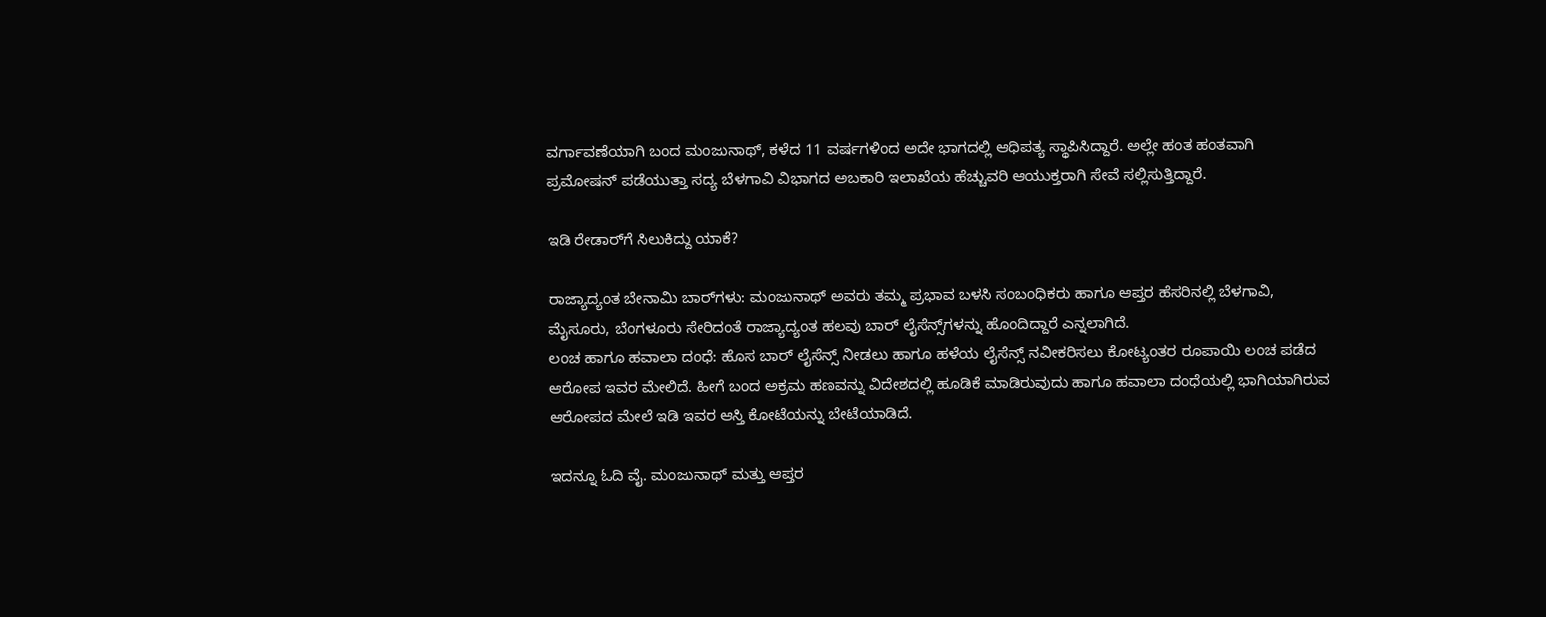ವರ್ಗಾವಣೆಯಾಗಿ ಬಂದ ಮಂಜುನಾಥ್, ಕಳೆದ 11 ವರ್ಷಗಳಿಂದ ಅದೇ ಭಾಗದಲ್ಲಿ ಆಧಿಪತ್ಯ ಸ್ಥಾಪಿಸಿದ್ದಾರೆ. ಅಲ್ಲೇ ಹಂತ ಹಂತವಾಗಿ ಪ್ರಮೋಷನ್ ಪಡೆಯುತ್ತಾ ಸದ್ಯ ಬೆಳಗಾವಿ ವಿಭಾಗದ ಅಬಕಾರಿ ಇಲಾಖೆಯ ಹೆಚ್ಚುವರಿ ಆಯುಕ್ತರಾಗಿ ಸೇವೆ ಸಲ್ಲಿಸುತ್ತಿದ್ದಾರೆ.

ಇಡಿ ರೇಡಾರ್‌ಗೆ ಸಿಲುಕಿದ್ದು ಯಾಕೆ?

ರಾಜ್ಯಾದ್ಯಂತ ಬೇನಾಮಿ ಬಾರ್‌ಗಳು: ಮಂಜುನಾಥ್ ಅವರು ತಮ್ಮ ಪ್ರಭಾವ ಬಳಸಿ ಸಂಬಂಧಿಕರು ಹಾಗೂ ಆಪ್ತರ ಹೆಸರಿನಲ್ಲಿ ಬೆಳಗಾವಿ, ಮೈಸೂರು, ಬೆಂಗಳೂರು ಸೇರಿದಂತೆ ರಾಜ್ಯಾದ್ಯಂತ ಹಲವು ಬಾರ್‌ ಲೈಸೆನ್ಸ್‌ಗಳನ್ನು ಹೊಂದಿದ್ದಾರೆ ಎನ್ನಲಾಗಿದೆ.
ಲಂಚ ಹಾಗೂ ಹವಾಲಾ ದಂಧೆ: ಹೊಸ ಬಾರ್ ಲೈಸೆನ್ಸ್ ನೀಡಲು ಹಾಗೂ ಹಳೆಯ ಲೈಸೆನ್ಸ್ ನವೀಕರಿಸಲು ಕೋಟ್ಯಂತರ ರೂಪಾಯಿ ಲಂಚ ಪಡೆದ ಆರೋಪ ಇವರ ಮೇಲಿದೆ. ಹೀಗೆ ಬಂದ ಅಕ್ರಮ ಹಣವನ್ನು ವಿದೇಶದಲ್ಲಿ ಹೂಡಿಕೆ ಮಾಡಿರುವುದು ಹಾಗೂ ಹವಾಲಾ ದಂಧೆಯಲ್ಲಿ ಭಾಗಿಯಾಗಿರುವ ಆರೋಪದ ಮೇಲೆ ಇಡಿ ಇವರ ಆಸ್ತಿ ಕೋಟೆಯನ್ನು ಬೇಟೆಯಾಡಿದೆ.

ಇದನ್ನೂ ಓದಿ ವೈ. ಮಂಜುನಾಥ್ ಮತ್ತು ಆಪ್ತರ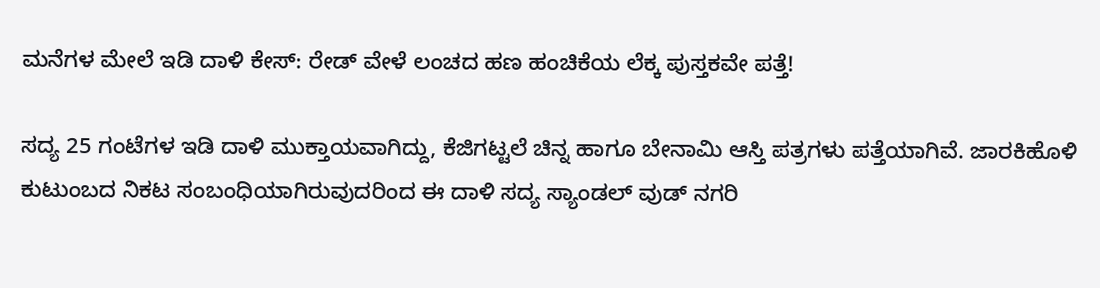ಮನೆಗಳ ಮೇಲೆ ಇಡಿ ದಾಳಿ ಕೇಸ್: ರೇಡ್ ವೇಳೆ ಲಂಚದ ಹಣ ಹಂಚಿಕೆಯ ಲೆಕ್ಕ ಪುಸ್ತಕವೇ ಪತ್ತೆ!

ಸದ್ಯ 25 ಗಂಟೆಗಳ ಇಡಿ ದಾಳಿ ಮುಕ್ತಾಯವಾಗಿದ್ದು, ಕೆಜಿಗಟ್ಟಲೆ ಚಿನ್ನ ಹಾಗೂ ಬೇನಾಮಿ ಆಸ್ತಿ ಪತ್ರಗಳು ಪತ್ತೆಯಾಗಿವೆ. ಜಾರಕಿಹೊಳಿ ಕುಟುಂಬದ ನಿಕಟ ಸಂಬಂಧಿಯಾಗಿರುವುದರಿಂದ ಈ ದಾಳಿ ಸದ್ಯ ಸ್ಯಾಂಡಲ್ ವುಡ್ ನಗರಿ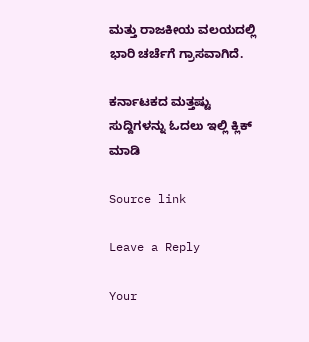ಮತ್ತು ರಾಜಕೀಯ ವಲಯದಲ್ಲಿ ಭಾರಿ ಚರ್ಚೆಗೆ ಗ್ರಾಸವಾಗಿದೆ.

ಕರ್ನಾಟಕದ ಮತ್ತಷ್ಟು ಸುದ್ದಿಗಳನ್ನು ಓದಲು ಇಲ್ಲಿ ಕ್ಲಿಕ್ ಮಾಡಿ

Source link

Leave a Reply

Your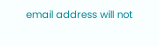email address will not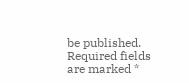be published. Required fields are marked *